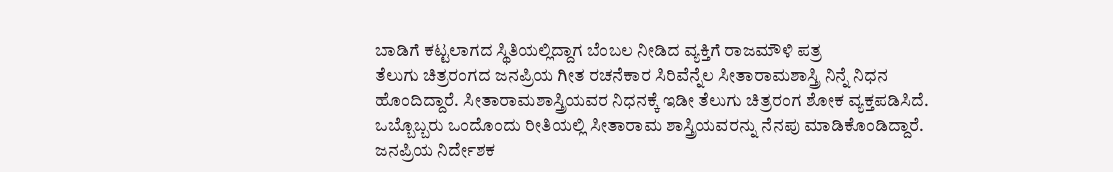ಬಾಡಿಗೆ ಕಟ್ಟಲಾಗದ ಸ್ಥಿತಿಯಲ್ಲಿದ್ದಾಗ ಬೆಂಬಲ ನೀಡಿದ ವ್ಯಕ್ತಿಗೆ ರಾಜಮೌಳಿ ಪತ್ರ
ತೆಲುಗು ಚಿತ್ರರಂಗದ ಜನಪ್ರಿಯ ಗೀತ ರಚನೆಕಾರ ಸಿರಿವೆನ್ನೆಲ ಸೀತಾರಾಮಶಾಸ್ತ್ರಿ ನಿನ್ನೆ ನಿಧನ ಹೊಂದಿದ್ದಾರೆ. ಸೀತಾರಾಮಶಾಸ್ತ್ರಿಯವರ ನಿಧನಕ್ಕೆ ಇಡೀ ತೆಲುಗು ಚಿತ್ರರಂಗ ಶೋಕ ವ್ಯಕ್ತಪಡಿಸಿದೆ. ಒಬ್ಬೊಬ್ಬರು ಒಂದೊಂದು ರೀತಿಯಲ್ಲಿ ಸೀತಾರಾಮ ಶಾಸ್ತ್ರಿಯವರನ್ನು ನೆನಪು ಮಾಡಿಕೊಂಡಿದ್ದಾರೆ.
ಜನಪ್ರಿಯ ನಿರ್ದೇಶಕ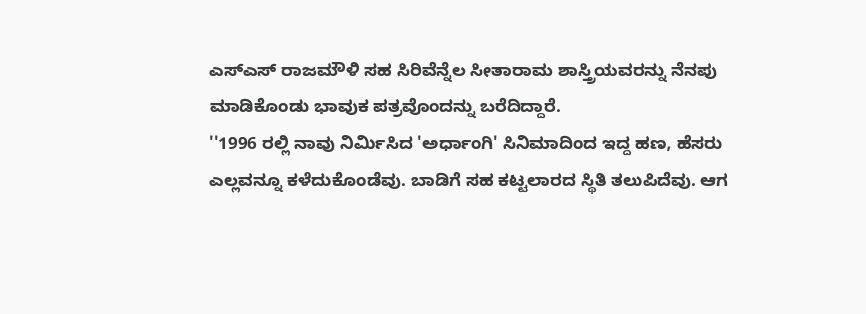ಎಸ್ಎಸ್ ರಾಜಮೌಳಿ ಸಹ ಸಿರಿವೆನ್ನೆಲ ಸೀತಾರಾಮ ಶಾಸ್ತ್ರಿಯವರನ್ನು ನೆನಪು ಮಾಡಿಕೊಂಡು ಭಾವುಕ ಪತ್ರವೊಂದನ್ನು ಬರೆದಿದ್ದಾರೆ.
''1996 ರಲ್ಲಿ ನಾವು ನಿರ್ಮಿಸಿದ 'ಅರ್ಧಾಂಗಿ' ಸಿನಿಮಾದಿಂದ ಇದ್ದ ಹಣ, ಹೆಸರು ಎಲ್ಲವನ್ನೂ ಕಳೆದುಕೊಂಡೆವು. ಬಾಡಿಗೆ ಸಹ ಕಟ್ಟಲಾರದ ಸ್ಥಿತಿ ತಲುಪಿದೆವು. ಆಗ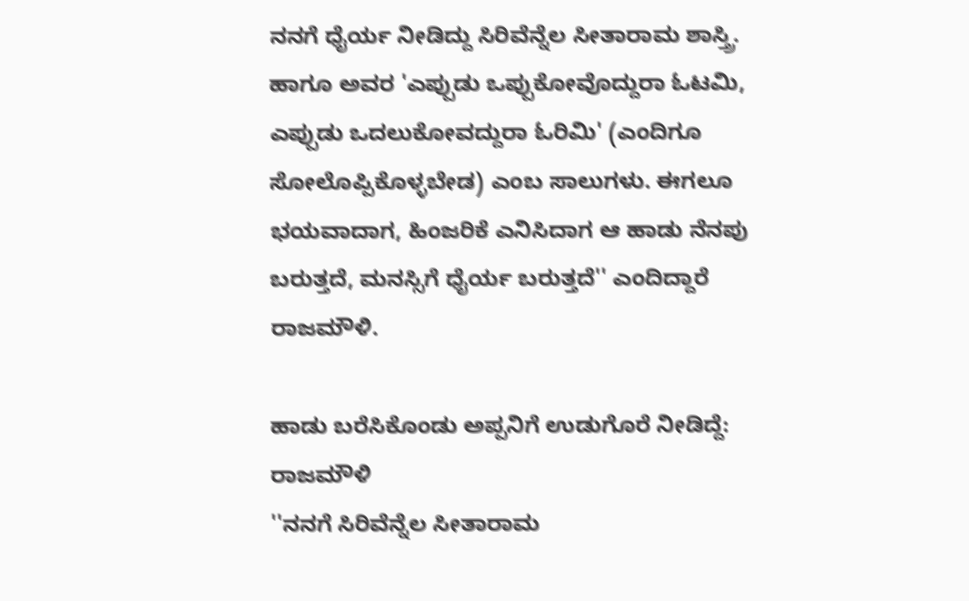ನನಗೆ ಧೈರ್ಯ ನೀಡಿದ್ದು ಸಿರಿವೆನ್ನೆಲ ಸೀತಾರಾಮ ಶಾಸ್ತ್ರಿ. ಹಾಗೂ ಅವರ 'ಎಪ್ಪುಡು ಒಪ್ಪುಕೋವೊದ್ದುರಾ ಓಟಮಿ, ಎಪ್ಪುಡು ಒದಲುಕೋವದ್ದುರಾ ಓರಿಮಿ' (ಎಂದಿಗೂ ಸೋಲೊಪ್ಪಿಕೊಳ್ಳಬೇಡ) ಎಂಬ ಸಾಲುಗಳು. ಈಗಲೂ ಭಯವಾದಾಗ, ಹಿಂಜರಿಕೆ ಎನಿಸಿದಾಗ ಆ ಹಾಡು ನೆನಪು ಬರುತ್ತದೆ, ಮನಸ್ಸಿಗೆ ಧೈರ್ಯ ಬರುತ್ತದೆ'' ಎಂದಿದ್ದಾರೆ ರಾಜಮೌಳಿ.

ಹಾಡು ಬರೆಸಿಕೊಂಡು ಅಪ್ಪನಿಗೆ ಉಡುಗೊರೆ ನೀಡಿದ್ದೆ: ರಾಜಮೌಳಿ
''ನನಗೆ ಸಿರಿವೆನ್ನೆಲ ಸೀತಾರಾಮ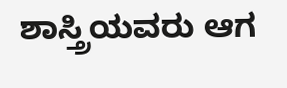ಶಾಸ್ತ್ರಿಯವರು ಆಗ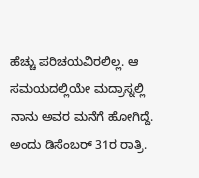ಹೆಚ್ಚು ಪರಿಚಯವಿರಲಿಲ್ಲ. ಆ ಸಮಯದಲ್ಲಿಯೇ ಮದ್ರಾಸ್ನಲ್ಲಿ ನಾನು ಅವರ ಮನೆಗೆ ಹೋಗಿದ್ದೆ. ಅಂದು ಡಿಸೆಂಬರ್ 31ರ ರಾತ್ರಿ.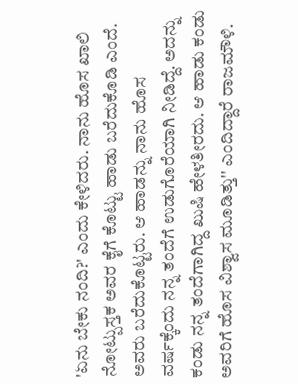'ಏನು ಬೇಕು ನಂದಿ?' ಎಂದು ಕೇಳಿದರು. ನಾನು ಹೊಸ ಖಾಲಿ ನೋಟ್ಪುಸ್ತಕ ಅವರ ಕೈಗೆ ಕೊಟ್ಟು ಹಾಡು ಬರೆದುಕೊಡಿ ಎಂದೆ. ಅವರು ಬರೆದುಕೊಟ್ಟರು. ಆ ಹಾಡನ್ನು ನಾನು ಹೊಸ ವರ್ಷಕ್ಕೆಂದು ನನ್ನ ತಂದೆಗೆ ಉಡುಗೊರೆಯಾಗಿ ನೀಡಿದ್ದೆ. ಅದನ್ನು ಕಂಡು ನನ್ನ ತಂದೆಗಾಗಿದ್ದ ಖುಷಿ ಹೇಳತೀರದು. ಆ ಹಾಡು ಕಂಡು ಅವರಿಗೆ ಹೊಸ ವಿಶ್ವಾಸ ಮೂಡಿತ್ತು'' ಎಂದಿದ್ದಾರೆ ರಾಜಮೌಳಿ.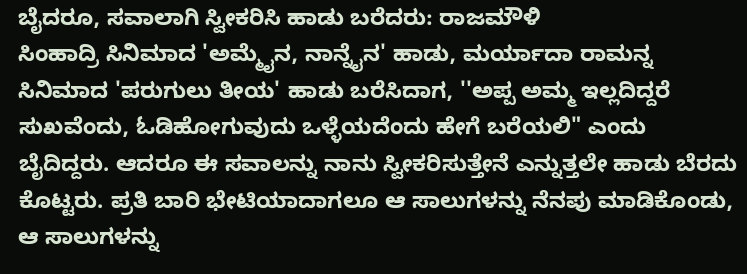ಬೈದರೂ, ಸವಾಲಾಗಿ ಸ್ವೀಕರಿಸಿ ಹಾಡು ಬರೆದರು: ರಾಜಮೌಳಿ
ಸಿಂಹಾದ್ರಿ ಸಿನಿಮಾದ 'ಅಮ್ಮೈನ, ನಾನ್ನೈನ' ಹಾಡು, ಮರ್ಯಾದಾ ರಾಮನ್ನ ಸಿನಿಮಾದ 'ಪರುಗುಲು ತೀಯ' ಹಾಡು ಬರೆಸಿದಾಗ, ''ಅಪ್ಪ ಅಮ್ಮ ಇಲ್ಲದಿದ್ದರೆ ಸುಖವೆಂದು, ಓಡಿಹೋಗುವುದು ಒಳ್ಳೆಯದೆಂದು ಹೇಗೆ ಬರೆಯಲಿ" ಎಂದು ಬೈದಿದ್ದರು. ಆದರೂ ಈ ಸವಾಲನ್ನು ನಾನು ಸ್ವೀಕರಿಸುತ್ತೇನೆ ಎನ್ನುತ್ತಲೇ ಹಾಡು ಬೆರದು ಕೊಟ್ಟರು. ಪ್ರತಿ ಬಾರಿ ಭೇಟಿಯಾದಾಗಲೂ ಆ ಸಾಲುಗಳನ್ನು ನೆನಪು ಮಾಡಿಕೊಂಡು, ಆ ಸಾಲುಗಳನ್ನು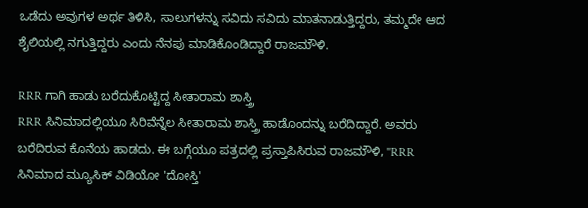ಒಡೆದು ಅವುಗಳ ಅರ್ಥ ತಿಳಿಸಿ, ಸಾಲುಗಳನ್ನು ಸವಿದು ಸವಿದು ಮಾತನಾಡುತ್ತಿದ್ದರು, ತಮ್ಮದೇ ಆದ ಶೈಲಿಯಲ್ಲಿ ನಗುತ್ತಿದ್ದರು ಎಂದು ನೆನಪು ಮಾಡಿಕೊಂಡಿದ್ದಾರೆ ರಾಜಮೌಳಿ.

RRR ಗಾಗಿ ಹಾಡು ಬರೆದುಕೊಟ್ಟಿದ್ದ ಸೀತಾರಾಮ ಶಾಸ್ತ್ರಿ
RRR ಸಿನಿಮಾದಲ್ಲಿಯೂ ಸಿರಿವೆನ್ನೆಲ ಸೀತಾರಾಮ ಶಾಸ್ತ್ರಿ ಹಾಡೊಂದನ್ನು ಬರೆದಿದ್ದಾರೆ. ಅವರು ಬರೆದಿರುವ ಕೊನೆಯ ಹಾಡದು. ಈ ಬಗ್ಗೆಯೂ ಪತ್ರದಲ್ಲಿ ಪ್ರಸ್ತಾಪಿಸಿರುವ ರಾಜಮೌಳಿ, ''RRR ಸಿನಿಮಾದ ಮ್ಯೂಸಿಕ್ ವಿಡಿಯೋ 'ದೋಸ್ತಿ'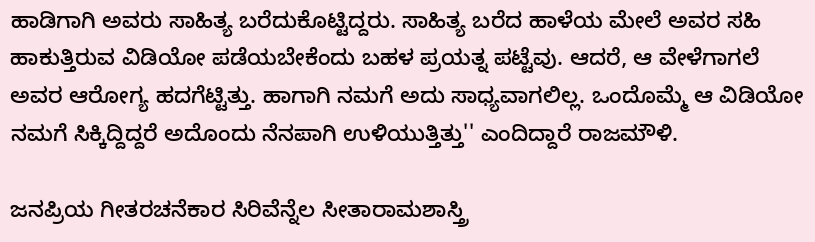ಹಾಡಿಗಾಗಿ ಅವರು ಸಾಹಿತ್ಯ ಬರೆದುಕೊಟ್ಟಿದ್ದರು. ಸಾಹಿತ್ಯ ಬರೆದ ಹಾಳೆಯ ಮೇಲೆ ಅವರ ಸಹಿ ಹಾಕುತ್ತಿರುವ ವಿಡಿಯೋ ಪಡೆಯಬೇಕೆಂದು ಬಹಳ ಪ್ರಯತ್ನ ಪಟ್ಟೆವು. ಆದರೆ, ಆ ವೇಳೆಗಾಗಲೆ ಅವರ ಆರೋಗ್ಯ ಹದಗೆಟ್ಟಿತ್ತು. ಹಾಗಾಗಿ ನಮಗೆ ಅದು ಸಾಧ್ಯವಾಗಲಿಲ್ಲ. ಒಂದೊಮ್ಮೆ ಆ ವಿಡಿಯೋ ನಮಗೆ ಸಿಕ್ಕಿದ್ದಿದ್ದರೆ ಅದೊಂದು ನೆನಪಾಗಿ ಉಳಿಯುತ್ತಿತ್ತು'' ಎಂದಿದ್ದಾರೆ ರಾಜಮೌಳಿ.

ಜನಪ್ರಿಯ ಗೀತರಚನೆಕಾರ ಸಿರಿವೆನ್ನೆಲ ಸೀತಾರಾಮಶಾಸ್ತ್ರಿ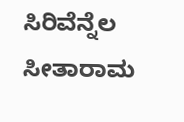ಸಿರಿವೆನ್ನೆಲ ಸೀತಾರಾಮ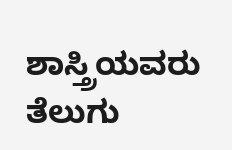ಶಾಸ್ತ್ರಿಯವರು ತೆಲುಗು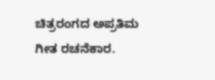ಚಿತ್ರರಂಗದ ಅಪ್ರತಿಮ ಗೀತ ರಚನೆಕಾರ.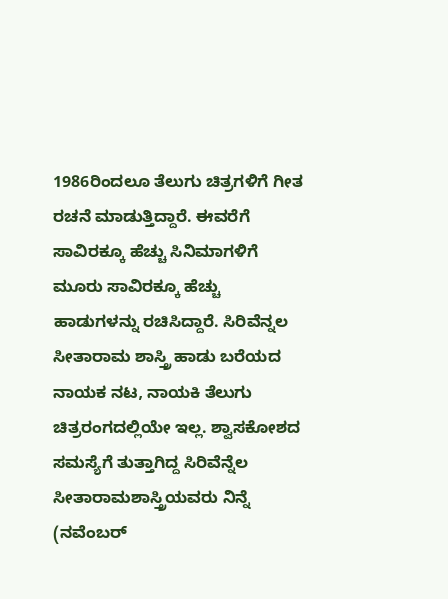1986ರಿಂದಲೂ ತೆಲುಗು ಚಿತ್ರಗಳಿಗೆ ಗೀತ ರಚನೆ ಮಾಡುತ್ತಿದ್ದಾರೆ. ಈವರೆಗೆ ಸಾವಿರಕ್ಕೂ ಹೆಚ್ಚು ಸಿನಿಮಾಗಳಿಗೆ ಮೂರು ಸಾವಿರಕ್ಕೂ ಹೆಚ್ಚು ಹಾಡುಗಳನ್ನು ರಚಿಸಿದ್ದಾರೆ. ಸಿರಿವೆನ್ನಲ ಸೀತಾರಾಮ ಶಾಸ್ತ್ರಿ ಹಾಡು ಬರೆಯದ ನಾಯಕ ನಟ, ನಾಯಕಿ ತೆಲುಗು ಚಿತ್ರರಂಗದಲ್ಲಿಯೇ ಇಲ್ಲ. ಶ್ವಾಸಕೋಶದ ಸಮಸ್ಯೆಗೆ ತುತ್ತಾಗಿದ್ದ ಸಿರಿವೆನ್ನೆಲ ಸೀತಾರಾಮಶಾಸ್ತ್ರಿಯವರು ನಿನ್ನೆ (ನವೆಂಬರ್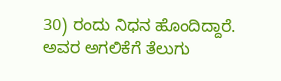30) ರಂದು ನಿಧನ ಹೊಂದಿದ್ದಾರೆ. ಅವರ ಅಗಲಿಕೆಗೆ ತೆಲುಗು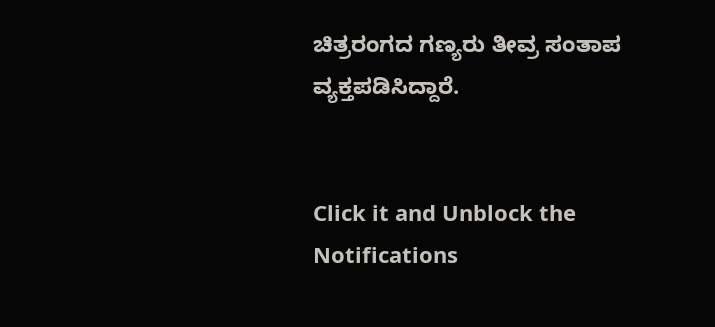ಚಿತ್ರರಂಗದ ಗಣ್ಯರು ತೀವ್ರ ಸಂತಾಪ ವ್ಯಕ್ತಪಡಿಸಿದ್ದಾರೆ.


Click it and Unblock the Notifications